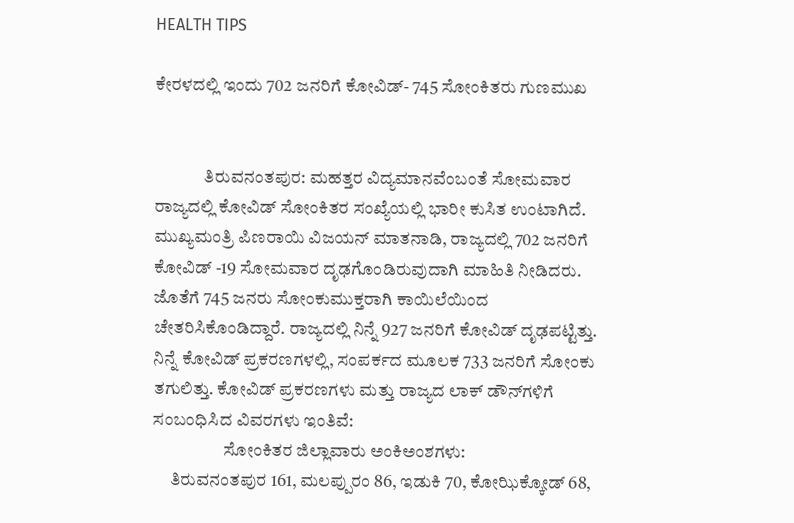HEALTH TIPS

ಕೇರಳದಲ್ಲಿ ಇಂದು 702 ಜನರಿಗೆ ಕೋವಿಡ್- 745 ಸೋಂಕಿತರು ಗುಣಮುಖ


              ತಿರುವನಂತಪುರ: ಮಹತ್ತರ ವಿದ್ಯಮಾನವೆಂಬಂತೆ ಸೋಮವಾರ ರಾಜ್ಯದಲ್ಲಿ ಕೋವಿಡ್ ಸೋಂಕಿತರ ಸಂಖ್ಯೆಯಲ್ಲಿ ಭಾರೀ ಕುಸಿತ ಉಂಟಾಗಿದೆ. ಮುಖ್ಯಮಂತ್ರಿ ಪಿಣರಾಯಿ ವಿಜಯನ್ ಮಾತನಾಡಿ, ರಾಜ್ಯದಲ್ಲಿ 702 ಜನರಿಗೆ ಕೋವಿಡ್ -19 ಸೋಮವಾರ ದೃಢಗೊಂಡಿರುವುದಾಗಿ ಮಾಹಿತಿ ನೀಡಿದರು. ಜೊತೆಗೆ 745 ಜನರು ಸೋಂಕುಮುಕ್ತರಾಗಿ ಕಾಯಿಲೆಯಿಂದ ಚೇತರಿಸಿಕೊಂಡಿದ್ದಾರೆ. ರಾಜ್ಯದಲ್ಲಿ ನಿನ್ನೆ 927 ಜನರಿಗೆ ಕೋವಿಡ್ ದೃಢಪಟ್ಟಿತ್ತು. ನಿನ್ನೆ ಕೋವಿಡ್ ಪ್ರಕರಣಗಳಲ್ಲಿ, ಸಂಪರ್ಕದ ಮೂಲಕ 733 ಜನರಿಗೆ ಸೋಂಕು ತಗುಲಿತ್ತು. ಕೋವಿಡ್ ಪ್ರಕರಣಗಳು ಮತ್ತು ರಾಜ್ಯದ ಲಾಕ್ ಡೌನ್‍ಗಳಿಗೆ ಸಂಬಂಧಿಸಿದ ವಿವರಗಳು ಇಂತಿವೆ:
                    ಸೋಂಕಿತರ ಜಿಲ್ಲಾವಾರು ಅಂಕಿಅಂಶಗಳು:
     ತಿರುವನಂತಪುರ 161, ಮಲಪ್ಪುರಂ 86, ಇಡುಕಿ 70, ಕೋಝಿಕ್ಕೋಡ್ 68,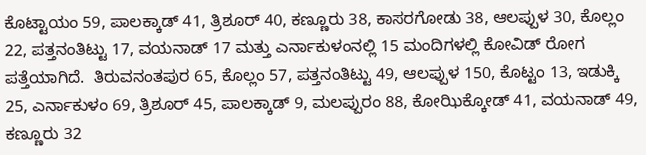ಕೊಟ್ಟಾಯಂ 59, ಪಾಲಕ್ಕಾಡ್ 41, ತ್ರಿಶೂರ್ 40, ಕಣ್ಣೂರು 38, ಕಾಸರಗೋಡು 38, ಆಲಪ್ಪುಳ 30, ಕೊಲ್ಲಂ 22, ಪತ್ತನಂತಿಟ್ಟು 17, ವಯನಾಡ್ 17 ಮತ್ತು ಎರ್ನಾಕುಳಂನಲ್ಲಿ 15 ಮಂದಿಗಳಲ್ಲಿ ಕೋವಿಡ್ ರೋಗ ಪತ್ತೆಯಾಗಿದೆ.  ತಿರುವನಂತಪುರ 65, ಕೊಲ್ಲಂ 57, ಪತ್ತನಂತಿಟ್ಟು 49, ಆಲಪ್ಪುಳ 150, ಕೊಟ್ಟಂ 13, ಇಡುಕ್ಕಿ 25, ಎರ್ನಾಕುಳಂ 69, ತ್ರಿಶೂರ್ 45, ಪಾಲಕ್ಕಾಡ್ 9, ಮಲಪ್ಪುರಂ 88, ಕೋಝಿಕ್ಕೋಡ್ 41, ವಯನಾಡ್ 49, ಕಣ್ಣೂರು 32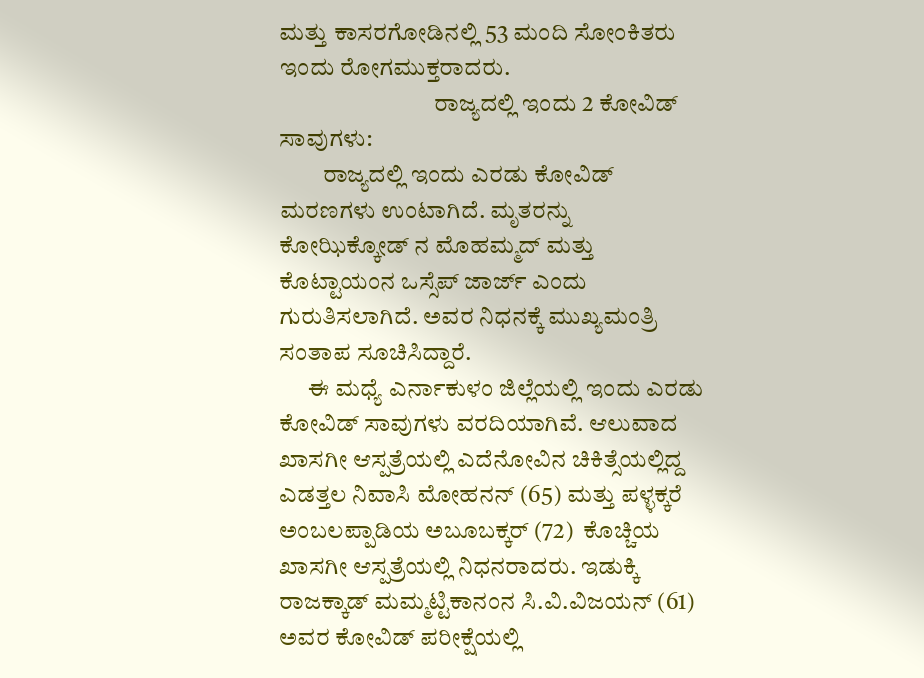ಮತ್ತು ಕಾಸರಗೋಡಿನಲ್ಲಿ 53 ಮಂದಿ ಸೋಂಕಿತರು ಇಂದು ರೋಗಮುಕ್ತರಾದರು.
                                ರಾಜ್ಯದಲ್ಲಿ ಇಂದು 2 ಕೋವಿಡ್ ಸಾವುಗಳು:
         ರಾಜ್ಯದಲ್ಲಿ ಇಂದು ಎರಡು ಕೋವಿಡ್ ಮರಣಗಳು ಉಂಟಾಗಿದೆ. ಮೃತರನ್ನು ಕೋಝಿಕ್ಕೋಡ್ ನ ಮೊಹಮ್ಮದ್ ಮತ್ತು ಕೊಟ್ಟಾಯಂನ ಒಸ್ಸೆಪ್ ಜಾರ್ಜ್ ಎಂದು ಗುರುತಿಸಲಾಗಿದೆ. ಅವರ ನಿಧನಕ್ಕೆ ಮುಖ್ಯಮಂತ್ರಿ ಸಂತಾಪ ಸೂಚಿಸಿದ್ದಾರೆ.
      ಈ ಮಧ್ಯೆ ಎರ್ನಾಕುಳಂ ಜಿಲ್ಲೆಯಲ್ಲಿ ಇಂದು ಎರಡು ಕೋವಿಡ್ ಸಾವುಗಳು ವರದಿಯಾಗಿವೆ. ಆಲುವಾದ ಖಾಸಗೀ ಆಸ್ಪತ್ರೆಯಲ್ಲಿ ಎದೆನೋವಿನ ಚಿಕಿತ್ಸೆಯಲ್ಲಿದ್ದ ಎಡತ್ತಲ ನಿವಾಸಿ ಮೋಹನನ್ (65) ಮತ್ತು ಪಳ್ಳಕ್ಕರೆ  ಅಂಬಲಪ್ಪಾಡಿಯ ಅಬೂಬಕ್ಕರ್ (72)  ಕೊಚ್ಚಿಯ ಖಾಸಗೀ ಆಸ್ಪತ್ರೆಯಲ್ಲಿ ನಿಧನರಾದರು. ಇಡುಕ್ಕಿ ರಾಜಕ್ಕಾಡ್ ಮಮ್ಮಟ್ಟಿಕಾನಂನ ಸಿ.ವಿ.ವಿಜಯನ್ (61) ಅವರ ಕೋವಿಡ್ ಪರೀಕ್ಷೆಯಲ್ಲಿ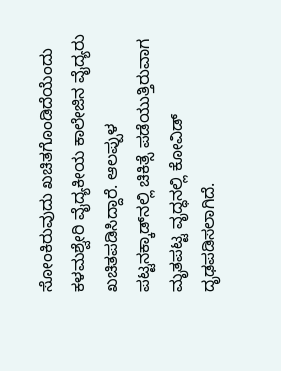ಸೋಂಕಿರುವುದು ಖಚಿತಗೊಂಡಿದೆಯೆಂದು ಕಳಮಶ್ವೇರಿ ವೈದ್ಯಕೀಯ ಕಾಲೇಜಿನ ವೈದ್ಯರು ಖಚಿತಪಡಿಸಿದ್ದಾರೆ. ಆಲಪ್ಪುಳ ಪಟ್ಟನಕ್ಕಾಡ್‍ನಲ್ಲಿ ಚಿಕಿತ್ಸೆ ಪಡೆಯುತ್ತಿರುವಾಗ ಮೃತಪಟ್ಟ ವೃದ್ಧನಲ್ಲಿ ಕೋವಿಡ್ ದೃಢಪಡಿಸಲಾಗಿದೆ.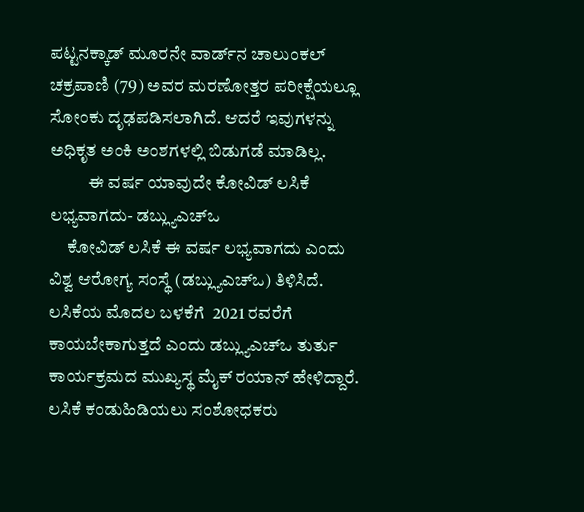ಪಟ್ಟನಕ್ಕಾಡ್ ಮೂರನೇ ವಾರ್ಡ್‍ನ ಚಾಲುಂಕಲ್ ಚಕ್ರಪಾಣಿ (79) ಅವರ ಮರಣೋತ್ತರ ಪರೀಕ್ಷೆಯಲ್ಲೂ ಸೋಂಕು ದೃಢಪಡಿಸಲಾಗಿದೆ. ಆದರೆ ಇವುಗಳನ್ನು ಅಧಿಕೃತ ಅಂಕಿ ಅಂಶಗಳಲ್ಲಿ ಬಿಡುಗಡೆ ಮಾಡಿಲ್ಲ.
           ಈ ವರ್ಷ ಯಾವುದೇ ಕೋವಿಡ್ ಲಸಿಕೆ ಲಭ್ಯವಾಗದು- ಡಬ್ಲ್ಯುಎಚ್‍ಒ
     ಕೋವಿಡ್ ಲಸಿಕೆ ಈ ವರ್ಷ ಲಭ್ಯವಾಗದು ಎಂದು ವಿಶ್ವ ಆರೋಗ್ಯ ಸಂಸ್ಥೆ (ಡಬ್ಲ್ಯುಎಚ್‍ಒ) ತಿಳಿಸಿದೆ. ಲಸಿಕೆಯ ಮೊದಲ ಬಳಕೆಗೆ  2021 ರವರೆಗೆ ಕಾಯಬೇಕಾಗುತ್ತದೆ ಎಂದು ಡಬ್ಲ್ಯುಎಚ್‍ಒ ತುರ್ತು ಕಾರ್ಯಕ್ರಮದ ಮುಖ್ಯಸ್ಥ ಮೈಕ್ ರಯಾನ್ ಹೇಳಿದ್ದಾರೆ. ಲಸಿಕೆ ಕಂಡುಹಿಡಿಯಲು ಸಂಶೋಧಕರು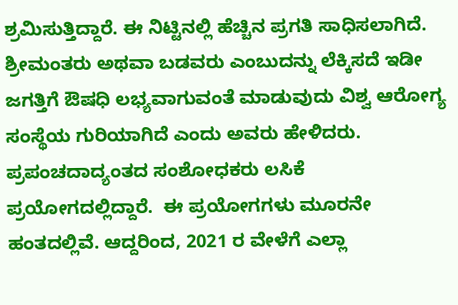ಶ್ರಮಿಸುತ್ತಿದ್ದಾರೆ. ಈ ನಿಟ್ಟಿನಲ್ಲಿ ಹೆಚ್ಚಿನ ಪ್ರಗತಿ ಸಾಧಿಸಲಾಗಿದೆ. ಶ್ರೀಮಂತರು ಅಥವಾ ಬಡವರು ಎಂಬುದನ್ನು ಲೆಕ್ಕಿಸದೆ ಇಡೀ ಜಗತ್ತಿಗೆ ಔಷಧಿ ಲಭ್ಯವಾಗುವಂತೆ ಮಾಡುವುದು ವಿಶ್ವ ಆರೋಗ್ಯ ಸಂಸ್ಥೆಯ ಗುರಿಯಾಗಿದೆ ಎಂದು ಅವರು ಹೇಳಿದರು. ಪ್ರಪಂಚದಾದ್ಯಂತದ ಸಂಶೋಧಕರು ಲಸಿಕೆ ಪ್ರಯೋಗದಲ್ಲಿದ್ದಾರೆ.  ಈ ಪ್ರಯೋಗಗಳು ಮೂರನೇ ಹಂತದಲ್ಲಿವೆ. ಆದ್ದರಿಂದ, 2021 ರ ವೇಳೆಗೆ ಎಲ್ಲಾ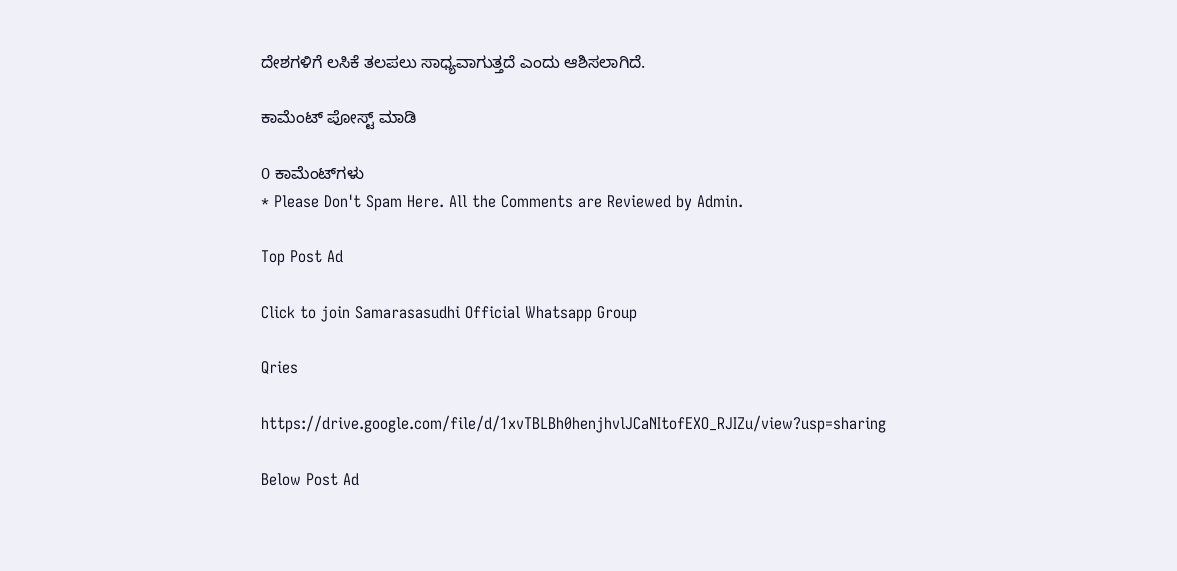ದೇಶಗಳಿಗೆ ಲಸಿಕೆ ತಲಪಲು ಸಾಧ್ಯವಾಗುತ್ತದೆ ಎಂದು ಆಶಿಸಲಾಗಿದೆ.

ಕಾಮೆಂಟ್‌‌ ಪೋಸ್ಟ್‌ ಮಾಡಿ

0 ಕಾಮೆಂಟ್‌ಗಳು
* Please Don't Spam Here. All the Comments are Reviewed by Admin.

Top Post Ad

Click to join Samarasasudhi Official Whatsapp Group

Qries

https://drive.google.com/file/d/1xvTBLBh0henjhvlJCaNItofEXO_RJIZu/view?usp=sharing

Below Post Ad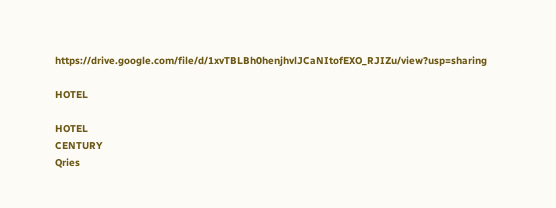https://drive.google.com/file/d/1xvTBLBh0henjhvlJCaNItofEXO_RJIZu/view?usp=sharing

HOTEL

HOTEL
CENTURY
Qries